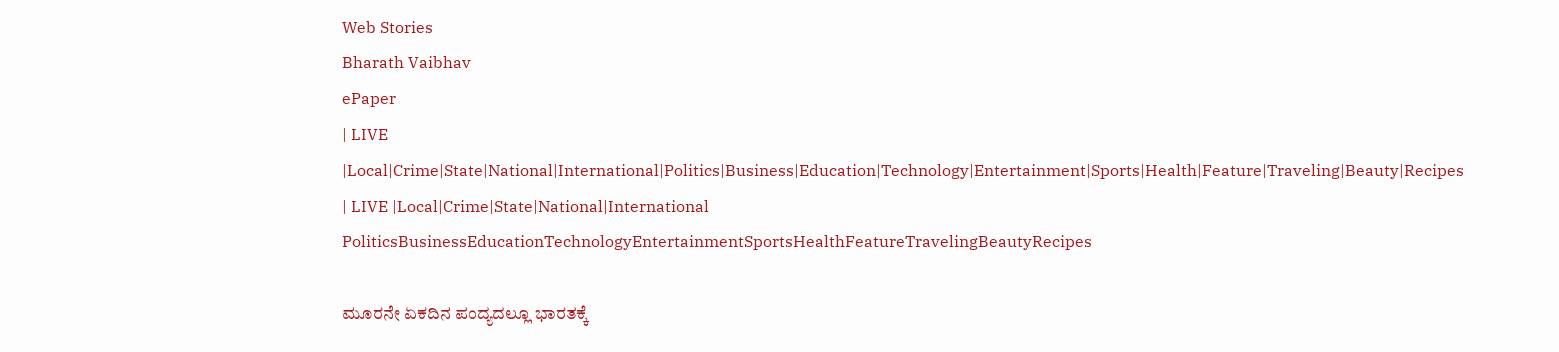Web Stories
Bharath Vaibhav
ePaper
| LIVE |Local|Crime|State|National|International|Politics|Business|Education|Technology|Entertainment|Sports|Health|Feature|Traveling|Beauty|Recipes
| LIVE |Local|Crime|State|National|International
PoliticsBusinessEducationTechnologyEntertainmentSportsHealthFeatureTravelingBeautyRecipes

ಮೂರನೇ ಏಕದಿನ ಪಂದ್ಯದಲ್ಲೂ ಭಾರತಕ್ಕೆ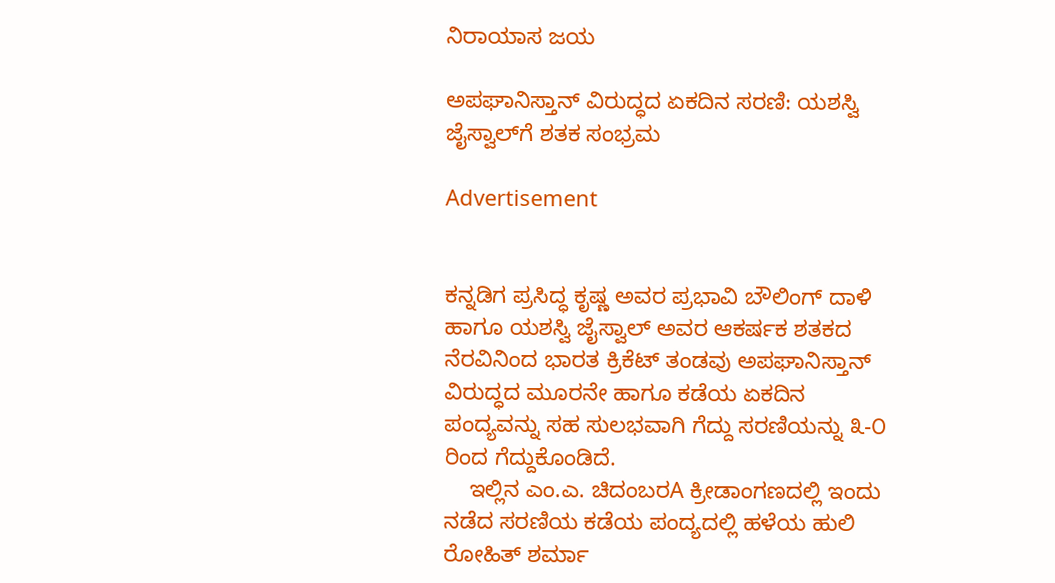ನಿರಾಯಾಸ ಜಯ

ಅಪಘಾನಿಸ್ತಾನ್ ವಿರುದ್ಧದ ಏಕದಿನ ಸರಣಿ: ಯಶಸ್ವಿ ಜೈಸ್ವಾಲ್‌ಗೆ ಶತಕ ಸಂಭ್ರಮ

Advertisement


ಕನ್ನಡಿಗ ಪ್ರಸಿದ್ಧ ಕೃಷ್ಣ ಅವರ ಪ್ರಭಾವಿ ಬೌಲಿಂಗ್ ದಾಳಿ ಹಾಗೂ ಯಶಸ್ವಿ ಜೈಸ್ವಾಲ್ ಅವರ ಆಕರ್ಷಕ ಶತಕದ ನೆರವಿನಿಂದ ಭಾರತ ಕ್ರಿಕೆಟ್ ತಂಡವು ಅಪಘಾನಿಸ್ತಾನ್ ವಿರುದ್ಧದ ಮೂರನೇ ಹಾಗೂ ಕಡೆಯ ಏಕದಿನ ಪಂದ್ಯವನ್ನು ಸಹ ಸುಲಭವಾಗಿ ಗೆದ್ದು ಸರಣಿಯನ್ನು ೩-೦ ರಿಂದ ಗೆದ್ದುಕೊಂಡಿದೆ.
    ಇಲ್ಲಿನ ಎಂ.ಎ. ಚಿದಂಬರA ಕ್ರೀಡಾಂಗಣದಲ್ಲಿ ಇಂದು ನಡೆದ ಸರಣಿಯ ಕಡೆಯ ಪಂದ್ಯದಲ್ಲಿ ಹಳೆಯ ಹುಲಿ ರೋಹಿತ್ ಶರ್ಮಾ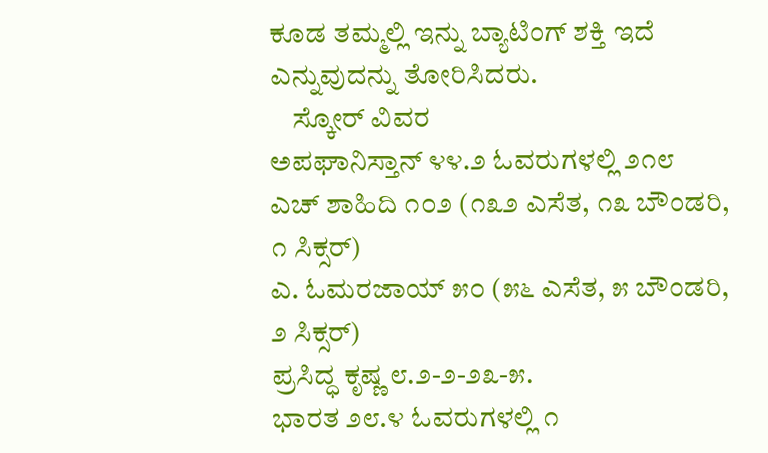ಕೂಡ ತಮ್ಮಲ್ಲಿ ಇನ್ನು ಬ್ಯಾಟಿಂಗ್ ಶಕ್ತಿ ಇದೆ ಎನ್ನುವುದನ್ನು ತೋರಿಸಿದರು.
    ಸ್ಕೋರ್ ವಿವರ
ಅಪಘಾನಿಸ್ತಾನ್ ೪೪.೨ ಓವರುಗಳಲ್ಲಿ ೨೧೮
ಎಚ್ ಶಾಹಿದಿ ೧೦೨ (೧೩೨ ಎಸೆತ, ೧೩ ಬೌಂಡರಿ, ೧ ಸಿಕ್ಸರ್)
ಎ. ಓಮರಜಾಯ್ ೫೦ (೫೬ ಎಸೆತ, ೫ ಬೌಂಡರಿ, ೨ ಸಿಕ್ಸರ್)
ಪ್ರಸಿದ್ಧ ಕೃಷ್ಣ ೮.೨-೨-೨೩-೫.
ಭಾರತ ೨೮.೪ ಓವರುಗಳಲ್ಲಿ ೧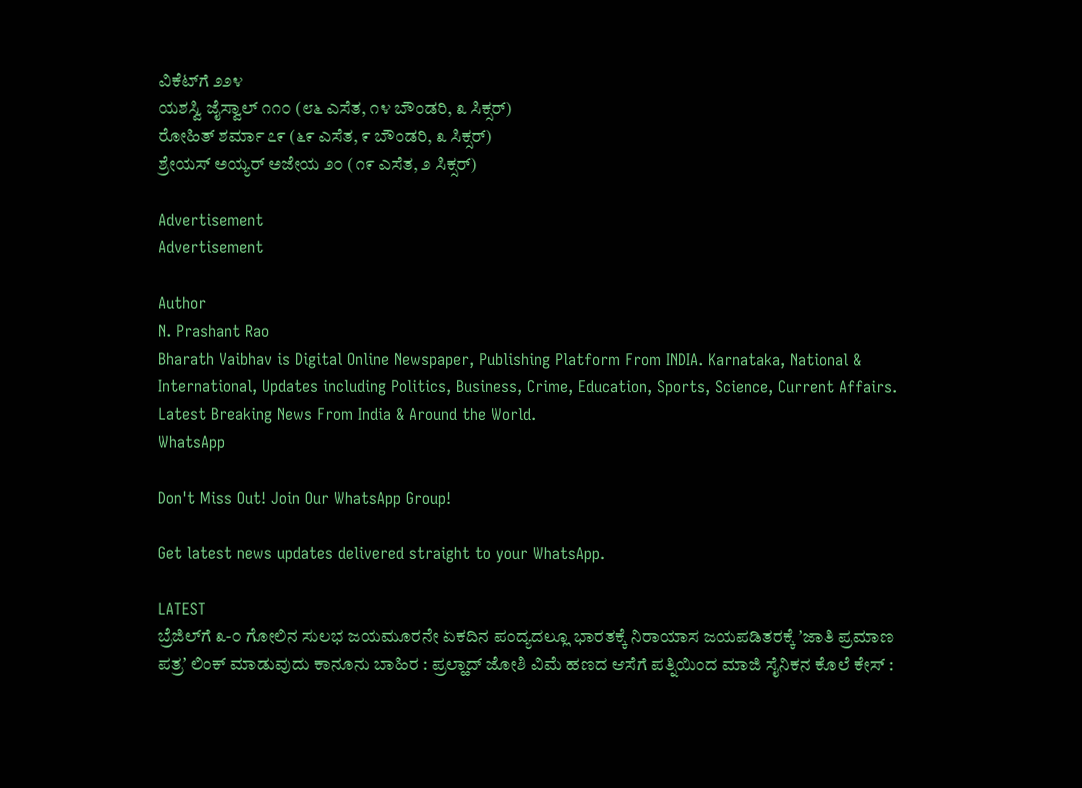ವಿಕೆಟ್‌ಗೆ ೨೨೪
ಯಶಸ್ವಿ ಜೈಸ್ವಾಲ್ ೧೧೦ (೮೬ ಎಸೆತ, ೧೪ ಬೌಂಡರಿ, ೩ ಸಿಕ್ಸರ್)
ರೋಹಿತ್ ಶರ್ಮಾ ೭೯ (೬೯ ಎಸೆತ, ೯ ಬೌಂಡರಿ, ೩ ಸಿಕ್ಸರ್)
ಶ್ರೇಯಸ್ ಅಯ್ಯರ್ ಅಜೇಯ ೨೦ (೧೯ ಎಸೆತ, ೨ ಸಿಕ್ಸರ್)

Advertisement
Advertisement

Author
N. Prashant Rao
Bharath Vaibhav is Digital Online Newspaper, Publishing Platform From INDIA. Karnataka, National & International, Updates including Politics, Business, Crime, Education, Sports, Science, Current Affairs. Latest Breaking News From India & Around the World.
WhatsApp

Don't Miss Out! Join Our WhatsApp Group!

Get latest news updates delivered straight to your WhatsApp.

LATEST
ಬ್ರೆಜಿಲ್‌ಗೆ ೩-೦ ಗೋಲಿನ ಸುಲಭ ಜಯಮೂರನೇ ಏಕದಿನ ಪಂದ್ಯದಲ್ಲೂ ಭಾರತಕ್ಕೆ ನಿರಾಯಾಸ ಜಯಪಡಿತರಕ್ಕೆ ʼಜಾತಿ ಪ್ರಮಾಣ ಪತ್ರʼ ಲಿಂಕ್‌ ಮಾಡುವುದು ಕಾನೂನು ಬಾಹಿರ : ಪ್ರಲ್ಹಾದ್ ಜೋಶಿ ವಿಮೆ ಹಣದ ಆಸೆಗೆ ಪತ್ನಿಯಿಂದ ಮಾಜಿ ಸೈನಿಕನ ಕೊಲೆ ಕೇಸ್ :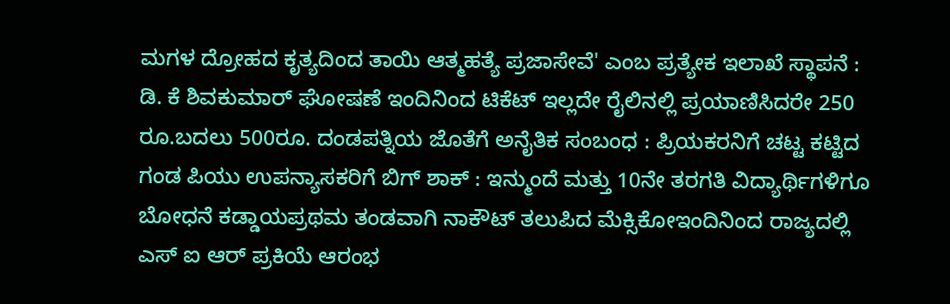ಮಗಳ ದ್ರೋಹದ ಕೃತ್ಯದಿಂದ ತಾಯಿ ಆತ್ಮಹತ್ಯೆ ಪ್ರಜಾಸೇವೆ' ಎಂಬ ಪ್ರತ್ಯೇಕ ಇಲಾಖೆ ಸ್ಥಾಪನೆ : ಡಿ. ಕೆ ಶಿವಕುಮಾರ್ ಘೋಷಣೆ ಇಂದಿನಿಂದ ಟಿಕೆಟ್ ಇಲ್ಲದೇ ರೈಲಿನಲ್ಲಿ ಪ್ರಯಾಣಿಸಿದರೇ 250 ರೂ.ಬದಲು 500ರೂ. ದಂಡಪತ್ನಿಯ ಜೊತೆಗೆ ಅನೈತಿಕ ಸಂಬಂಧ : ಪ್ರಿಯಕರನಿಗೆ ಚಟ್ಟ ಕಟ್ಟಿದ ಗಂಡ ಪಿಯು ಉಪನ್ಯಾಸಕರಿಗೆ ಬಿಗ್ ಶಾಕ್ : ಇನ್ಮುಂದೆ ಮತ್ತು 10ನೇ ತರಗತಿ ವಿದ್ಯಾರ್ಥಿಗಳಿಗೂ ಬೋಧನೆ ಕಡ್ಡಾಯಪ್ರಥಮ ತಂಡವಾಗಿ ನಾಕೌಟ್ ತಲುಪಿದ ಮೆಕ್ಸಿಕೋಇಂದಿನಿಂದ ರಾಜ್ಯದಲ್ಲಿ ಎಸ್ ಐ ಆರ್ ಪ್ರಕಿಯೆ ಆರಂಭ